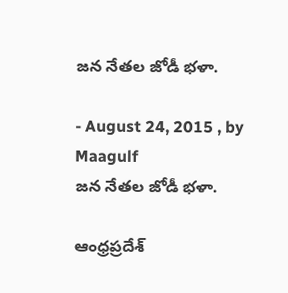జన నేతల జోడీ భళా.

- August 24, 2015 , by Maagulf
జన నేతల జోడీ భళా.

ఆంధ్రప్రదేశ్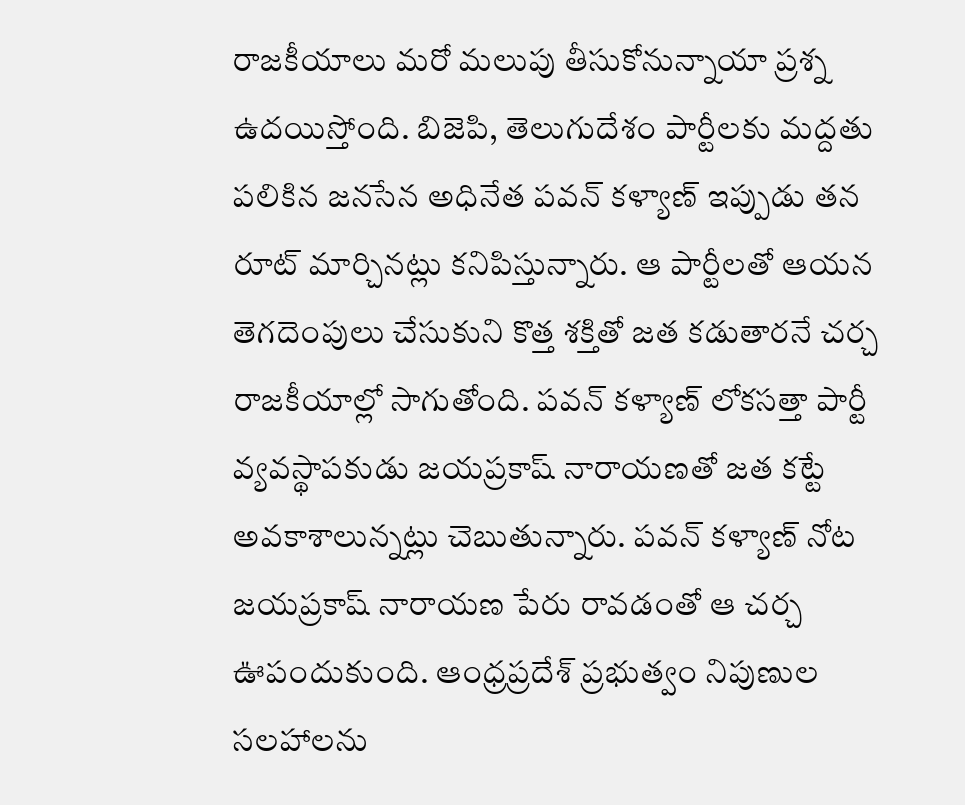రాజకీయాలు మరో మలుపు తీసుకోనున్నాయా ప్రశ్న ఉదయిస్తోంది. బిజెపి, తెలుగుదేశం పార్టీలకు మద్దతు పలికిన జనసేన అధినేత పవన్ కళ్యాణ్ ఇప్పుడు తన రూట్ మార్చినట్లు కనిపిస్తున్నారు. ఆ పార్టీలతో ఆయన తెగదెంపులు చేసుకుని కొత్త శక్తితో జత కడుతారనే చర్చ రాజకీయాల్లో సాగుతోంది. పవన్ కళ్యాణ్ లోకసత్తా పార్టీ వ్యవస్థాపకుడు జయప్రకాష్ నారాయణతో జత కట్టే అవకాశాలున్నట్లు చెబుతున్నారు. పవన్ కళ్యాణ్ నోట జయప్రకాష్ నారాయణ పేరు రావడంతో ఆ చర్చ ఊపందుకుంది. ఆంధ్రప్రదేశ్ ప్రభుత్వం నిపుణుల సలహాలను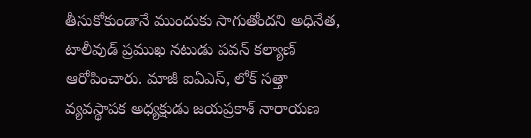తీసుకోకుండానే ముందుకు సాగుతోందని అధినేత, టాలీవుడ్ ప్రముఖ నటుడు పవన్ కల్యాణ్ ఆరోపించారు. మాజీ ఐఏఎస్, లోక్ సత్తా వ్యవస్థాపక అధ్యక్షుడు జయప్రకాశ్ నారాయణ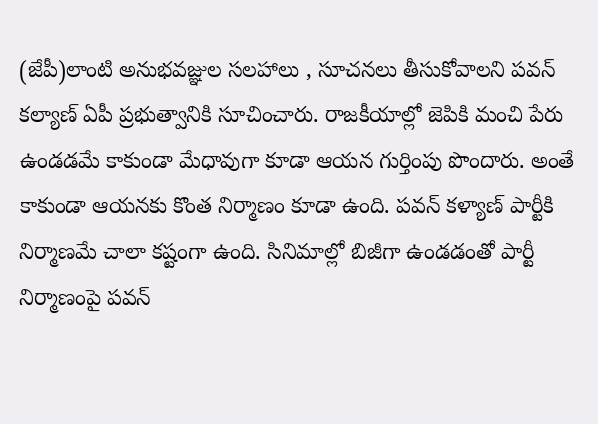(జేపీ)లాంటి అనుభవజ్ఞుల సలహాలు , సూచనలు తీసుకోవాలని పవన్ కల్యాణ్ ఏపీ ప్రభుత్వానికి సూచించారు. రాజకీయాల్లో జెపికి మంచి పేరు ఉండడమే కాకుండా మేధావుగా కూడా ఆయన గుర్తింపు పొందారు. అంతే కాకుండా ఆయనకు కొంత నిర్మాణం కూడా ఉంది. పవన్ కళ్యాణ్‌ పార్టీకి నిర్మాణమే చాలా కష్టంగా ఉంది. సినిమాల్లో బిజీగా ఉండడంతో పార్టీ నిర్మాణంపై పవన్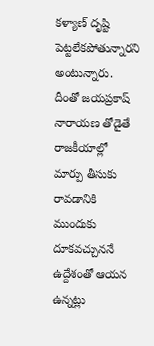కళ్యాణ్ దృష్టి పెట్టలేకపోతున్నారని అంటున్నారు. దీంతో జయప్రకాష్ నారాయణ తోడైతే రాజకీయాల్లో మార్పు తీసుకు రావడానికి ముందుకు దూకవచ్చుననే ఉద్దేశంతో ఆయన ఉన్నట్లు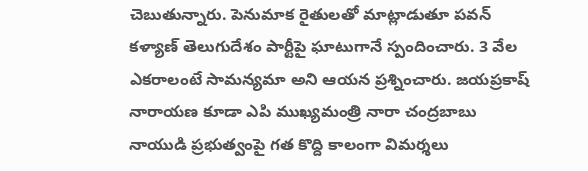చెబుతున్నారు. పెనుమాక రైతులతో మాట్లాడుతూ పవన్ కళ్యాణ్ తెలుగుదేశం పార్టీపై ఘాటుగానే స్పందించారు. 3 వేల ఎకరాలంటే సామన్యమా అని ఆయన ప్రశ్నించారు. జయప్రకాష్ నారాయణ కూడా ఎపి ముఖ్యమంత్రి నారా చంద్రబాబు నాయుడి ప్రభుత్వంపై గత కొద్ది కాలంగా విమర్శలు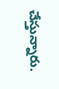చేస్తున్నారు.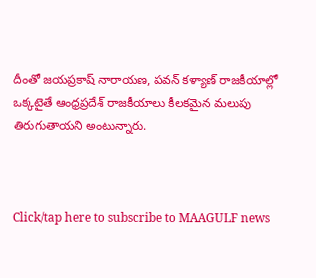దీంతో జయప్రకాష్ నారాయణ, పవన్ కళ్యాణ్ రాజకీయాల్లో ఒక్కటైతే ఆంధ్రప్రదేశ్ రాజకీయాలు కీలకమైన మలుపు తిరుగుతాయని అంటున్నారు.



Click/tap here to subscribe to MAAGULF news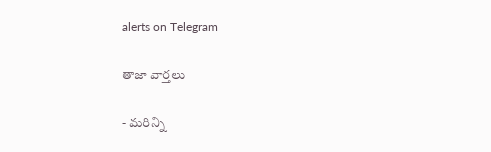alerts on Telegram

తాజా వార్తలు

- మరిన్ని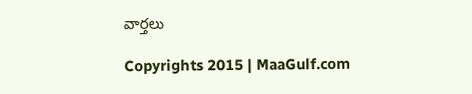వార్తలు

Copyrights 2015 | MaaGulf.com